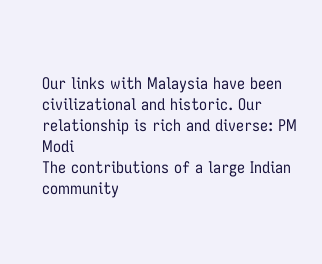Our links with Malaysia have been civilizational and historic. Our relationship is rich and diverse: PM Modi
The contributions of a large Indian community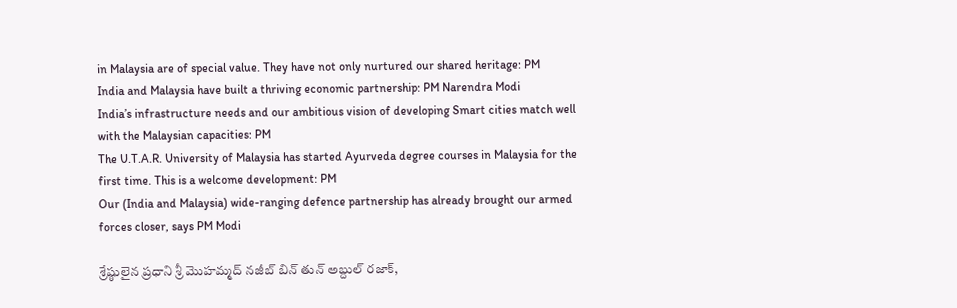in Malaysia are of special value. They have not only nurtured our shared heritage: PM
India and Malaysia have built a thriving economic partnership: PM Narendra Modi
India’s infrastructure needs and our ambitious vision of developing Smart cities match well with the Malaysian capacities: PM
The U.T.A.R. University of Malaysia has started Ayurveda degree courses in Malaysia for the first time. This is a welcome development: PM
Our (India and Malaysia) wide-ranging defence partnership has already brought our armed forces closer, says PM Modi

శ్రేష్ఠులైన ప్రధాని శ్రీ మొహ‌మ్మ‌ద్ న‌జీబ్ బిన్ తున్ అబ్దుల్ ర‌జాక్‌,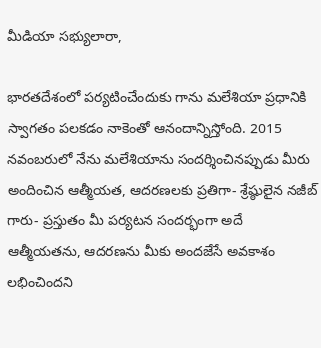మీడియా స‌భ్యులారా,

భారతదేశంలో పర్యటించేందుకు గాను మ‌లేశియా ప్ర‌ధానికి స్వాగ‌తం ప‌ల‌క‌డం నాకెంతో ఆనందాన్నిస్తోంది. 2015 నవంబరులో నేను మ‌లేశియాను సంద‌ర్శించిన‌ప్పుడు మీరు అందించిన ఆత్మీయత, ఆదరణలకు ప్రతిగా- శ్రేష్ఠులైన నజీబ్ గారు- ప్రస్తుతం మీ పర్యటన సంద‌ర్భంగా అదే ఆత్మీయతను, ఆదరణను మీకు అందజేసే అవ‌కాశం ల‌భించిందని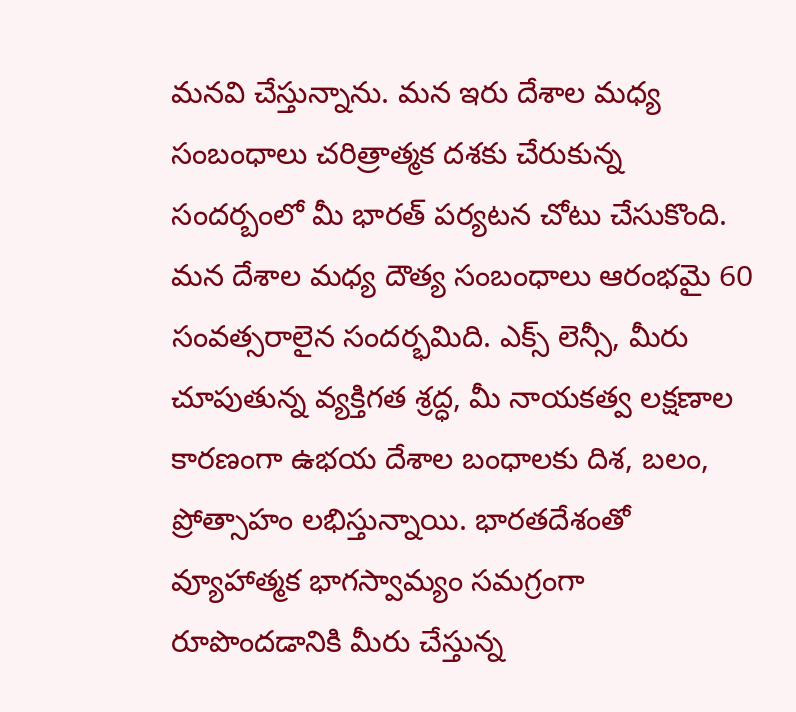మనవి చేస్తున్నాను. మన ఇరు దేశాల మ‌ధ్య‌ సంబంధాలు చరిత్రాత్మ‌క ద‌శ‌కు చేరుకున్న సంద‌ర్బంలో మీ భారత్ పర్యటన చోటు చేసుకొంది. మ‌న దేశాల మ‌ధ్య‌ దౌత్య సంబంధాలు ఆరంభ‌మై 60 సంవ‌త్స‌రాలైన సంద‌ర్భ‌మిది. ఎక్స్ లెన్సీ, మీరు చూపుతున్న వ్య‌క్తిగ‌త శ్ర‌ద్ధ‌, మీ నాయ‌కత్వ ల‌క్ష‌ణాల కార‌ణంగా ఉభయ దేశాల బంధాల‌కు దిశ‌, బ‌లం, ప్రోత్సాహం ల‌భిస్తున్నాయి. భార‌త‌దేశంతో వ్యూహాత్మ‌క భాగ‌స్వామ్యం స‌మ‌గ్రంగా రూపొంద‌డానికి మీరు చేస్తున్న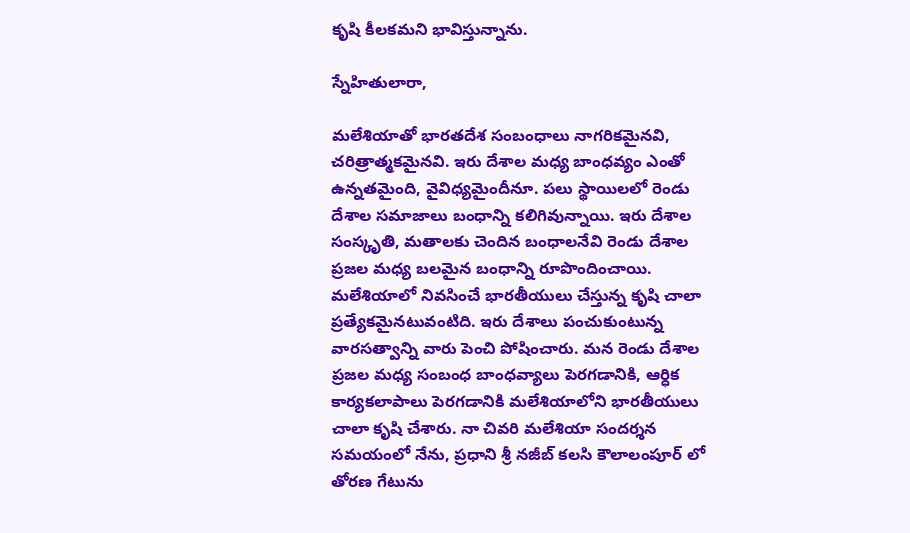కృషి కీల‌కమ‌ని భావిస్తున్నాను.

స్నేహితులారా,

మలేశియాతో భార‌త‌దేశ సంబంధాలు నాగ‌రిక‌మైన‌వి, చరిత్రాత్మ‌క‌మైన‌వి. ఇరు దేశాల మ‌ధ్య‌ బాంధ‌వ్యం ఎంతో ఉన్న‌త‌మైంది, వైవిధ్య‌మైందీనూ. ప‌లు స్థాయిలలో రెండు దేశాల స‌మాజాలు బంధాన్ని క‌లిగివున్నాయి. ఇరు దేశాల సంస్కృతి, మ‌తాల‌కు చెందిన బంధాల‌నేవి రెండు దేశాల ప్ర‌జ‌ల మ‌ధ్య‌ బ‌ల‌మైన బంధాన్ని రూపొందించాయి. మలేశియాలో నివ‌సించే భార‌తీయులు చేస్తున్న కృషి చాలా ప్ర‌త్యేక‌మైన‌టువంటిది. ఇరు దేశాలు పంచుకుంటున్న వార‌స‌త్వాన్ని వారు పెంచి పోషించారు. మ‌న రెండు దేశాల ప్ర‌జ‌ల మ‌ధ్య‌ సంబంధ‌ బాంధ‌వ్యాలు పెర‌గ‌డానికి, ఆర్ధిక కార్య‌క‌లాపాలు పెర‌గ‌డానికి మలేశియాలోని భార‌తీయులు చాలా కృషి చేశారు. నా చివ‌రి మలేశియా సంద‌ర్శ‌న స‌మ‌యంలో నేను, ప్ర‌ధాని శ్రీ న‌జీబ్ క‌లసి కౌలాలంపూర్ లో తోర‌ణ గేటును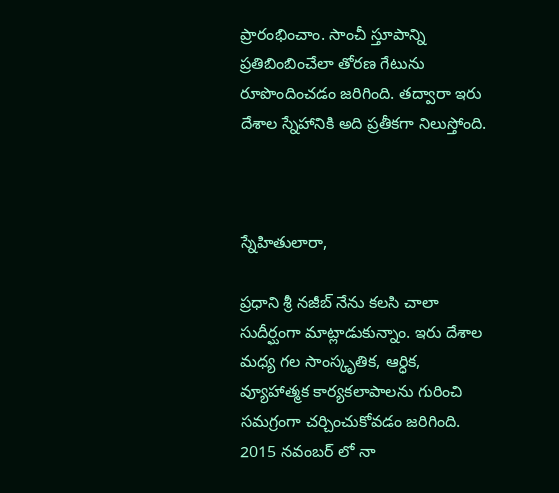ప్రారంభించాం. సాంచీ స్తూపాన్ని ప్ర‌తిబింబించేలా తోర‌ణ గేటును రూపొందించ‌డం జ‌రిగింది. త‌ద్వారా ఇరు దేశాల స్నేహానికి అది ప్ర‌తీక‌గా నిలుస్తోంది.



స్నేహితులారా,

ప్ర‌ధాని శ్రీ న‌జీబ్ నేను క‌లసి చాలా సుదీర్ఘంగా మాట్లాడుకున్నాం. ఇరు దేశాల మ‌ధ్య‌ గ‌ల సాంస్కృతిక‌, ఆర్ధిక‌, వ్యూహాత్మ‌క కార్య‌క‌లాపాలను గురించి స‌మ‌గ్రంగా చ‌ర్చించుకోవ‌డం జ‌రిగింది. 2015 నవంబ‌ర్ లో నా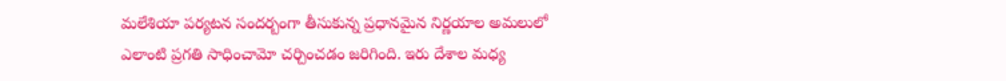మలేశియా ప‌ర్య‌ట‌న సంద‌ర్బంగా తీసుకున్న ప్ర‌ధాన‌మైన నిర్ణ‌యాల అమ‌లులో ఎలాంటి ప్ర‌గ‌తి సాధించామో చ‌ర్చించ‌డం జ‌రిగింది. ఇరు దేశాల మ‌ధ్య‌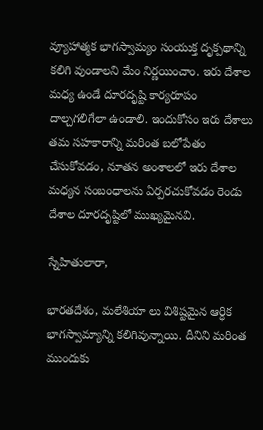వ్యూహాత్మ‌క భాగ‌స్వామ్యం సంయుక్త దృక్ప‌థాన్ని క‌లిగి వుండాల‌ని మేం నిర్ణ‌యించాం. ఇరు దేశాల మ‌ధ్య ఉండే దూర‌దృష్టి కార్య‌రూపం దాల్చ‌గ‌లిగేలా ఉండాలి. ఇందుకోసం ఇరు దేశాలు త‌మ స‌హ‌కారాన్ని మ‌రింత బ‌లోపేతం చేసుకోవడం, నూత‌న అంశాలలో ఇరు దేశాల మ‌ధ్య‌న సంబంధాల‌ను ఏర్ప‌రచుకోవ‌డం రెండు దేశాల దూర‌దృష్టిలో ముఖ్యమైన‌వి.

స్నేహితులారా,

భార‌త‌దేశం, మలేశియా లు విశిష్ట‌మైన ఆర్ధిక భాగ‌స్వామ్యాన్ని క‌లిగివున్నాయి. దీనిని మ‌రింత ముందుకు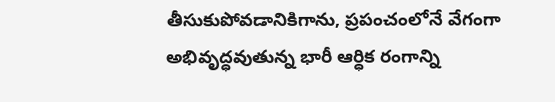తీసుకుపోవ‌డానికిగాను, ప్ర‌పంచంలోనే వేగంగా అభివృద్ధ‌వుతున్న భారీ ఆర్ధిక రంగాన్ని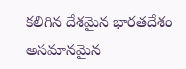క‌లిగిన దేశమైన భార‌త‌దేశం అస‌మాన‌మైన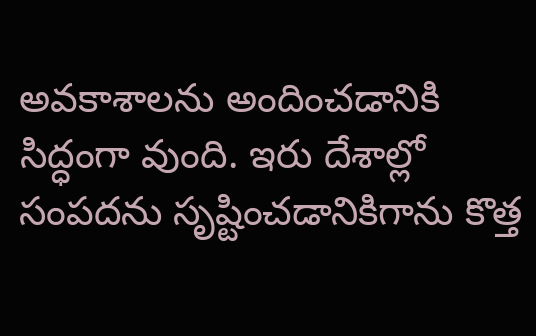అవ‌కాశాల‌ను అందించ‌డానికి సిద్ధంగా వుంది. ఇరు దేశాల్లో సంప‌దను సృష్టించ‌డానికిగాను కొత్త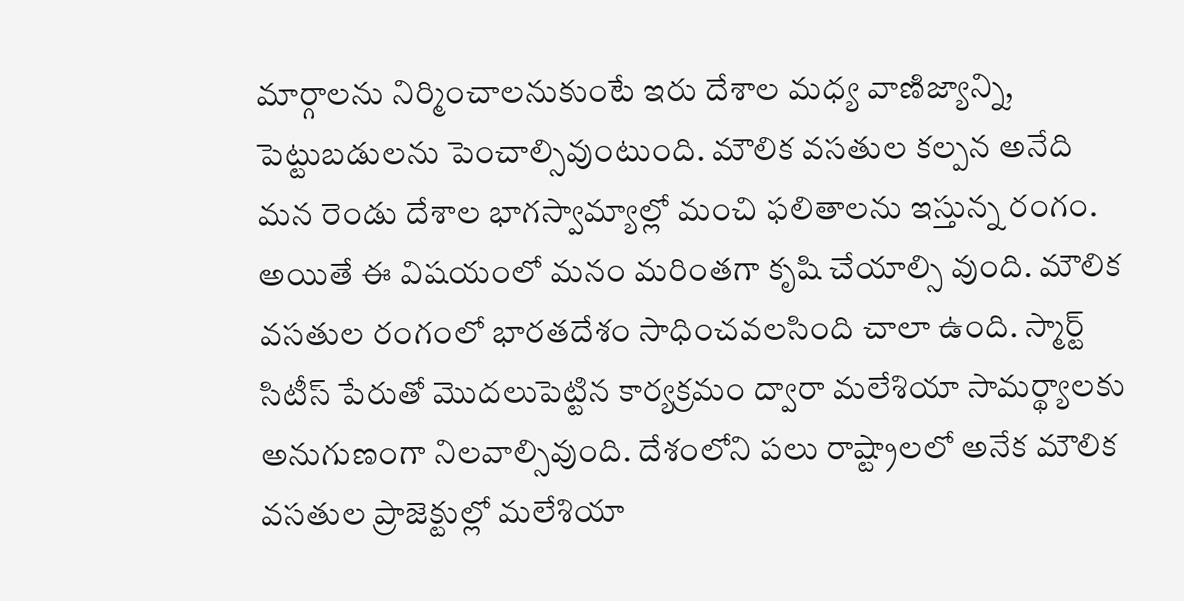మార్గాల‌ను నిర్మించాల‌నుకుంటే ఇరు దేశాల మ‌ధ్య‌ వాణిజ్యాన్ని, పెట్టుబ‌డులను పెంచాల్సివుంటుంది. మౌలిక వ‌స‌తుల క‌ల్ప‌న అనేది మ‌న రెండు దేశాల భాగ‌స్వామ్యాల్లో మంచి ఫ‌లితాల‌ను ఇస్తున్న రంగం. అయితే ఈ విష‌యంలో మ‌నం మ‌రింతగా కృషి చేయాల్సి వుంది. మౌలిక వ‌స‌తుల రంగంలో భార‌త‌దేశం సాధించవలసింది చాలా ఉంది. స్మార్ట్ సిటీస్ పేరుతో మొద‌లుపెట్టిన కార్య‌క్ర‌మం ద్వారా మలేశియా సామ‌ర్థ్యాల‌కు అనుగుణంగా నిల‌వాల్సివుంది. దేశంలోని ప‌లు రాష్ట్రాలలో అనేక మౌలిక వ‌స‌తుల ప్రాజెక్టుల్లో మలేశియా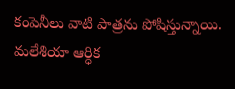కంపెనీలు వాటి పాత్ర‌ను పోషిస్తున్నాయి. మలేశియా ఆర్ధిక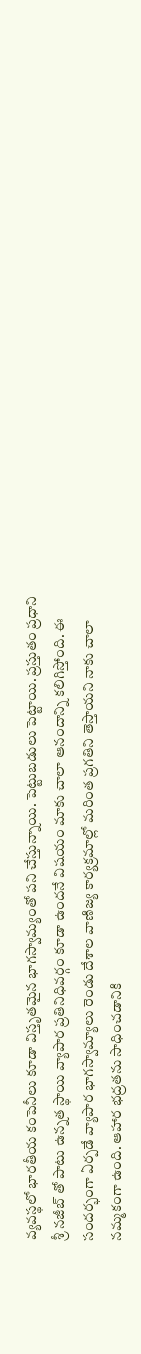వ్య‌వ‌స్థ‌లో భార‌తీయ కంపెనీలు కూడా విస్తృత‌మైన భాగ‌స్వామ్యంతో ప‌ని చేస్తున్నాయి. పెట్టుబ‌డులు పెట్టాయి. ప్ర‌స్తుతం ప్ర‌ధాని శ్రీ న‌జీబ్ తో పాటు ఉన్న‌త స్థాయి వ్యాపార ప్రతినిధివర్గం కూడా ఉంద‌నే విష‌యం మాకు చాలా ఆనందాన్ని క‌లిగిస్తోంది. ఈ సంద‌ర్భంగా ఏర్ప‌డే వ్యాపార భాగ‌స్వామ్యాలు రెండు దేశాల వాణిజ్య కార్య‌క్ర‌మాల్లో మ‌రింత ప్ర‌గ‌తిని తెస్తాయ‌ని నాకు చాలా న‌మ్మ‌కంగా ఉంది. ఆహార భ‌ద్ర‌త‌ను సాధించడానికి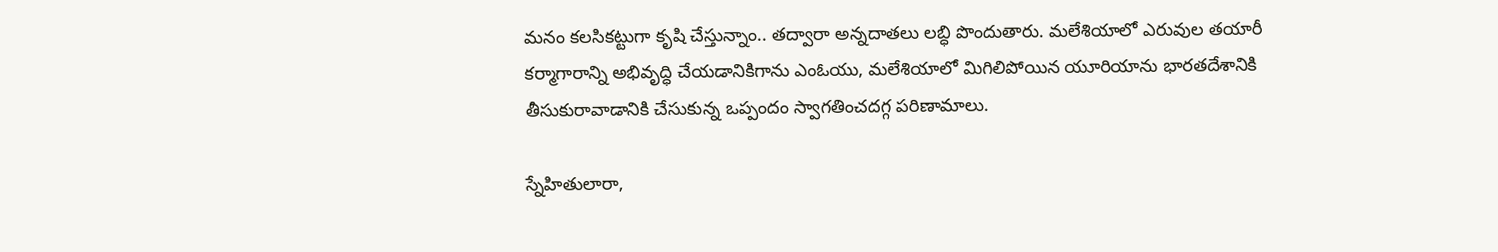మ‌నం క‌లసిక‌ట్టుగా కృషి చేస్తున్నాం.. త‌ద్వారా అన్న‌దాత‌లు ల‌బ్ధి పొందుతారు. మలేశియాలో ఎరువుల త‌యారీ క‌ర్మాగారాన్ని అభివృద్ధి చేయ‌డానికిగాను ఎంఓయు, మలేశియాలో మిగిలిపోయిన యూరియాను భార‌త‌దేశానికి తీసుకురావాడానికి చేసుకున్న ఒప్పందం స్వాగ‌తించ‌ద‌గ్గ ప‌రిణామాలు.

స్నేహితులారా,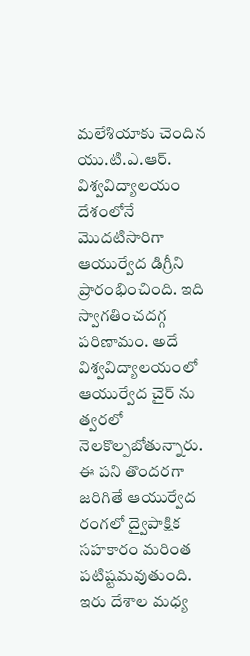మలేశియాకు చెందిన యు.టి.ఎ.ఆర్. విశ్వ‌విద్యాల‌యం దేశంలోనే మొద‌టిసారిగా ఆయుర్వేద డిగ్రీని ప్రారంభించింది. ఇది స్వాగ‌తించ‌ద‌గ్గ ప‌రిణామం. అదే విశ్వ‌విద్యాల‌యంలో ఆయుర్వేద చైర్ ను త్వ‌ర‌లో నెల‌కొల్ప‌బోతున్నారు. ఈ ప‌ని తొంద‌ర‌గా జ‌రిగితే ఆయుర్వేద రంగ‌లో ద్వైపాక్షిక స‌హ‌కారం మ‌రింత ప‌టిష్టమ‌వుతుంది. ఇరు దేశాల మ‌ధ్య‌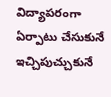విద్యాప‌రంగా ఏర్పాటు చేసుకునే ఇచ్చిపుచ్చుకునే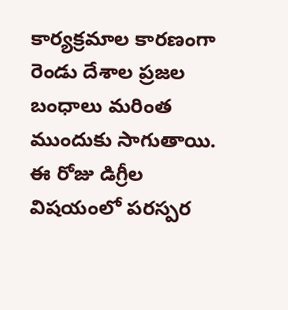కార్య‌క్ర‌మాల‌ కార‌ణంగా రెండు దేశాల ప్ర‌జ‌ల బంధాలు మ‌రింత ముందుకు సాగుతాయి. ఈ రోజు డిగ్రీల విష‌యంలో ప‌ర‌స్ప‌ర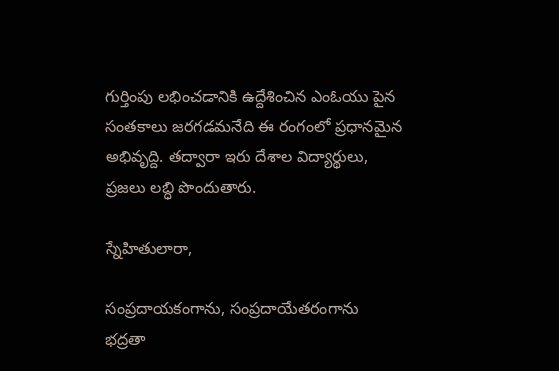గుర్తింపు ల‌భించ‌డానికి ఉద్దేశించిన ఎంఓయు పైన సంత‌కాలు జ‌ర‌గ‌డ‌మ‌నేది ఈ రంగంలో ప్ర‌ధాన‌మైన అభివృద్ది. త‌ద్వారా ఇరు దేశాల విద్యార్థులు, ప్ర‌జ‌లు ల‌బ్ధి పొందుతారు.

స్నేహితులారా,

సంప్ర‌దాయ‌కంగాను, సంప్ర‌దాయేత‌రంగాను భ‌ద్ర‌తా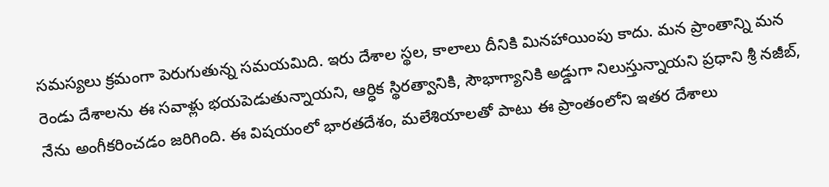స‌మ‌స్య‌లు క్ర‌మంగా పెరుగుతున్న స‌మ‌య‌మిది. ఇరు దేశాల స్థ‌ల‌, కాలాలు దీనికి మిన‌హాయింపు కాదు. మ‌న ప్రాంతాన్ని మ‌న‌ రెండు దేశాల‌ను ఈ స‌వాళ్లు భ‌య‌పెడుతున్నాయ‌ని, ఆర్ధిక స్థిర‌త్వానికి, సౌభాగ్యానికి అడ్డుగా నిలుస్తున్నాయ‌ని ప్ర‌ధాని శ్రీ న‌జీబ్, నేను అంగీక‌రించ‌డం జ‌రిగింది. ఈ విష‌యంలో భార‌త‌దేశం, మలేశియాల‌తో పాటు ఈ ప్రాంతంలోని ఇత‌ర దేశాలు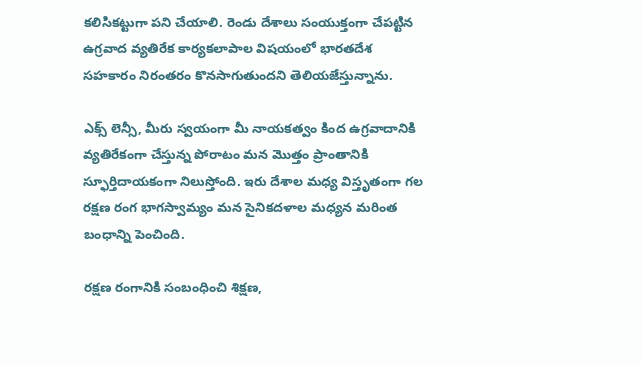క‌లిసిక‌ట్టుగా ప‌ని చేయాలి. రెండు దేశాలు సంయుక్తంగా చేప‌ట్టిన ఉగ్ర‌వాద వ్య‌తిరేక కార్య‌క‌లాపాల విష‌యంలో భార‌త‌దేశ స‌హ‌కారం నిరంత‌రం కొన‌సాగుతుంద‌ని తెలియ‌జేస్తున్నాను.

ఎక్స్ లెన్సీ, మీరు స్వ‌యంగా మీ నాయ‌క‌త్వం కింద ఉగ్ర‌వాదానికి వ్య‌తిరేకంగా చేస్తున్న పోరాటం మ‌న మొత్తం ప్రాంతానికి స్ఫూర్తిదాయ‌కంగా నిలుస్తోంది. ఇరు దేశాల మ‌ధ్య‌ విస్తృతంగా గ‌ల ర‌క్ష‌ణ‌ రంగ భాగ‌స్వామ్యం మ‌న సైనిక‌ద‌ళాల మ‌ధ్య‌న మ‌రింత బంధాన్ని పెంచింది.

రక్ష‌ణ‌ రంగానికి సంబంధించి శిక్ష‌ణ‌,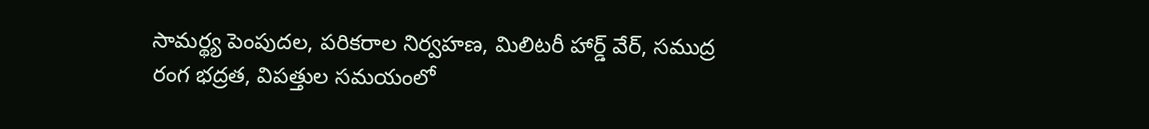సామ‌ర్థ్య పెంపుద‌ల‌, ప‌రిక‌రాల నిర్వ‌హ‌ణ‌, మిలిట‌రీ హార్డ్ వేర్‌, స‌ముద్ర‌ రంగ భ‌ద్ర‌త‌, విప‌త్తుల స‌మ‌యంలో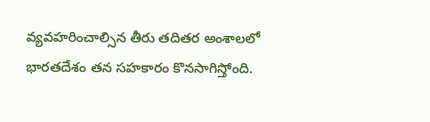వ్య‌వ‌హ‌రించాల్సిన తీరు త‌దిత‌ర అంశాలలో భార‌త‌దేశం త‌న స‌హ‌కారం కొన‌సాగిస్తోంది.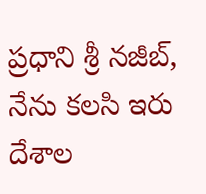ప్ర‌ధాని శ్రీ న‌జీబ్, నేను క‌లసి ఇరు దేశాల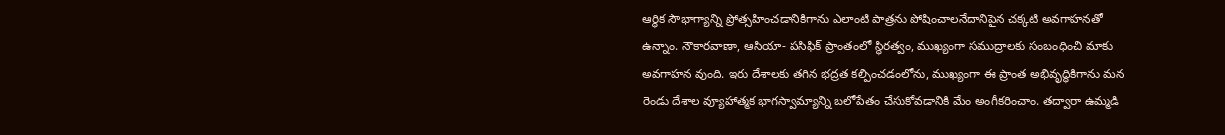ఆర్ధిక సౌభాగ్యాన్ని ప్రోత్స‌హించ‌డానికిగాను ఎలాంటి పాత్ర‌ను పోషించాల‌నేదానిపైన చ‌క్క‌టి అవ‌గాహ‌నతో ఉన్నాం. నౌకార‌వాణా, ఆసియా- ప‌సిఫిక్ ప్రాంతంలో స్థిర‌త్వం, ముఖ్యంగా స‌ముద్రాల‌కు సంబంధించి మాకు అవ‌గాహ‌న వుంది. ఇరు దేశాల‌కు త‌గిన భ‌ద్ర‌త క‌ల్పించ‌డంలోను, ముఖ్యంగా ఈ ప్రాంత అభివృద్ధికిగాను మ‌న రెండు దేశాల వ్యూహాత్మ‌క భాగ‌స్వామ్యాన్ని బ‌లోపేతం చేసుకోవ‌డానికి మేం అంగీక‌రించాం. తద్వారా ఉమ్మ‌డి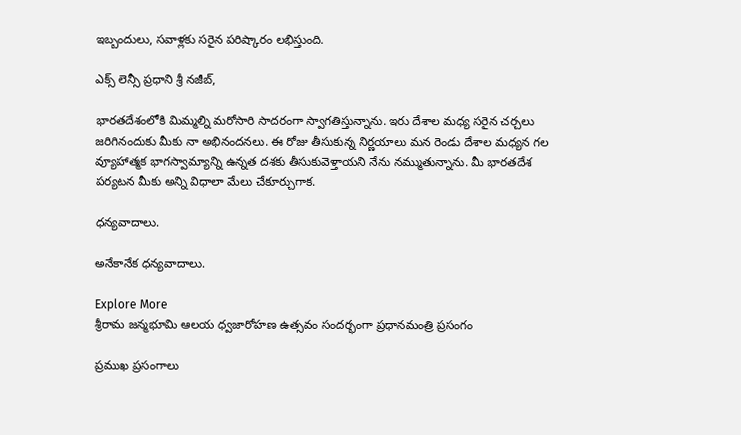ఇబ్బందులు, స‌వాళ్ల‌కు స‌రైన ప‌రిష్కారం ల‌భిస్తుంది.

ఎక్స్ లెన్సీ ప్ర‌ధాని శ్రీ న‌జీబ్‌,

భార‌త‌దేశంలోకి మిమ్మ‌ల్ని మ‌రోసారి సాద‌రంగా స్వాగ‌తిస్తున్నాను. ఇరు దేశాల మ‌ధ్య‌ స‌రైన చ‌ర్చ‌లు జ‌రిగినందుకు మీకు నా అభినంద‌న‌లు. ఈ రోజు తీసుకున్న నిర్ణ‌యాలు మ‌న రెండు దేశాల మ‌ధ్య‌న గ‌ల వ్యూహాత్మ‌క భాగ‌స్వామ్యాన్ని ఉన్న‌త ద‌శ‌కు తీసుకువెళ్తాయని నేను నమ్ముతున్నాను. మీ భార‌త‌దేశ‌ ప‌ర్య‌ట‌న మీకు అన్ని విధాలా మేలు చేకూర్చుగాక.

ధన్యవాదాలు.

అనేకానేక ధన్యవాదాలు.

Explore More
శ్రీరామ జన్మభూమి ఆలయ ధ్వజారోహణ ఉత్సవం సందర్భంగా ప్రధానమంత్రి ప్రసంగం

ప్రముఖ ప్రసంగాలు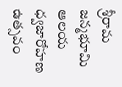శ్రీరామ జన్మభూమి ఆలయ ధ్వజారోహణ ఉత్సవం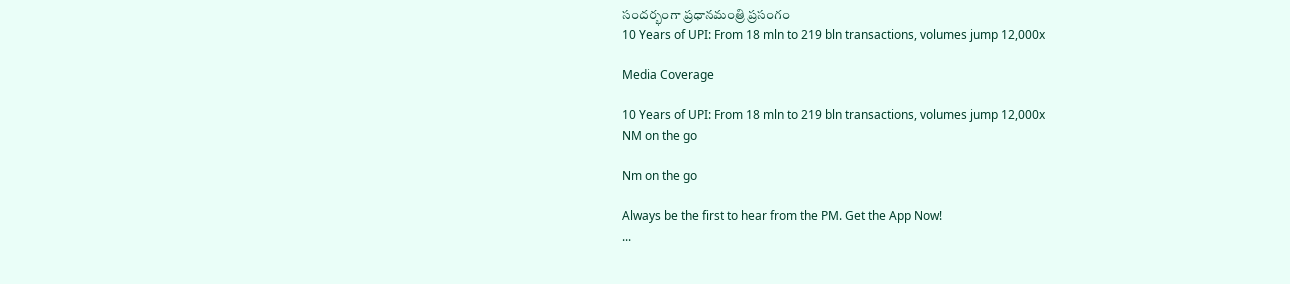సందర్భంగా ప్రధానమంత్రి ప్రసంగం
10 Years of UPI: From 18 mln to 219 bln transactions, volumes jump 12,000x

Media Coverage

10 Years of UPI: From 18 mln to 219 bln transactions, volumes jump 12,000x
NM on the go

Nm on the go

Always be the first to hear from the PM. Get the App Now!
...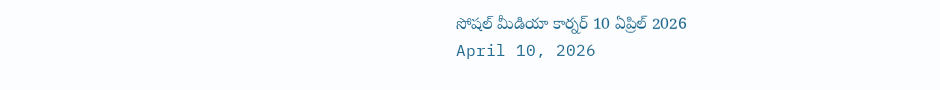సోషల్ మీడియా కార్నర్ 10 ఏప్రిల్ 2026
April 10, 2026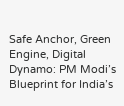Safe Anchor, Green Engine, Digital Dynamo: PM Modi’s Blueprint for India’s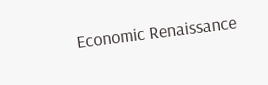Economic Renaissance